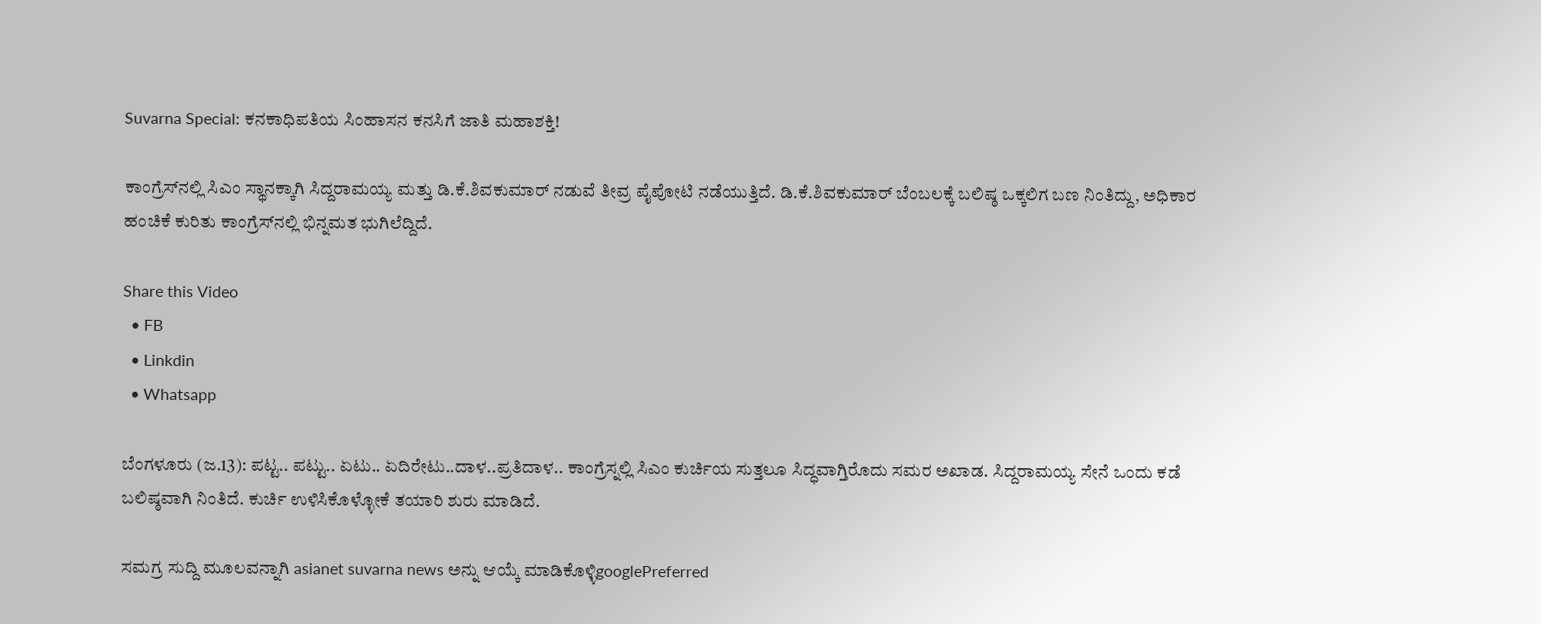Suvarna Special: ಕನಕಾಧಿಪತಿಯ ಸಿಂಹಾಸನ ಕನಸಿಗೆ ಜಾತಿ ಮಹಾಶಕ್ತಿ!

ಕಾಂಗ್ರೆಸ್‌ನಲ್ಲಿ ಸಿಎಂ ಸ್ಥಾನಕ್ಕಾಗಿ ಸಿದ್ದರಾಮಯ್ಯ ಮತ್ತು ಡಿ.ಕೆ.ಶಿವಕುಮಾರ್ ನಡುವೆ ತೀವ್ರ ಪೈಪೋಟಿ ನಡೆಯುತ್ತಿದೆ. ಡಿ.ಕೆ.ಶಿವಕುಮಾರ್ ಬೆಂಬಲಕ್ಕೆ ಬಲಿಷ್ಠ ಒಕ್ಕಲಿಗ ಬಣ ನಿಂತಿದ್ದು, ಅಧಿಕಾರ ಹಂಚಿಕೆ ಕುರಿತು ಕಾಂಗ್ರೆಸ್‌ನಲ್ಲಿ ಭಿನ್ನಮತ ಭುಗಿಲೆದ್ದಿದೆ.

Share this Video
  • FB
  • Linkdin
  • Whatsapp

ಬೆಂಗಳೂರು (ಜ.13): ಪಟ್ಟ.. ಪಟ್ಟು.. ಏಟು.. ಏದಿರೇಟು..ದಾಳ..ಪ್ರತಿದಾಳ.. ಕಾಂಗ್ರೆಸ್ನಲ್ಲಿ ಸಿಎಂ ಕುರ್ಚಿಯ ಸುತ್ತಲೂ ಸಿದ್ಧವಾಗ್ತಿರೊದು ಸಮರ ಅಖಾಡ. ಸಿದ್ದರಾಮಯ್ಯ ಸೇನೆ ಒಂದು ಕಡೆ ಬಲಿಷ್ಠವಾಗಿ ನಿಂತಿದೆ. ಕುರ್ಚಿ ಉಳಿಸಿಕೊಳ್ಳೋಕೆ ತಯಾರಿ ಶುರು ಮಾಡಿದೆ.

ಸಮಗ್ರ ಸುದ್ದಿ ಮೂಲವನ್ನಾಗಿ asianet suvarna news ಅನ್ನು ಆಯ್ಕೆ ಮಾಡಿಕೊಳ್ಳಿgooglePreferred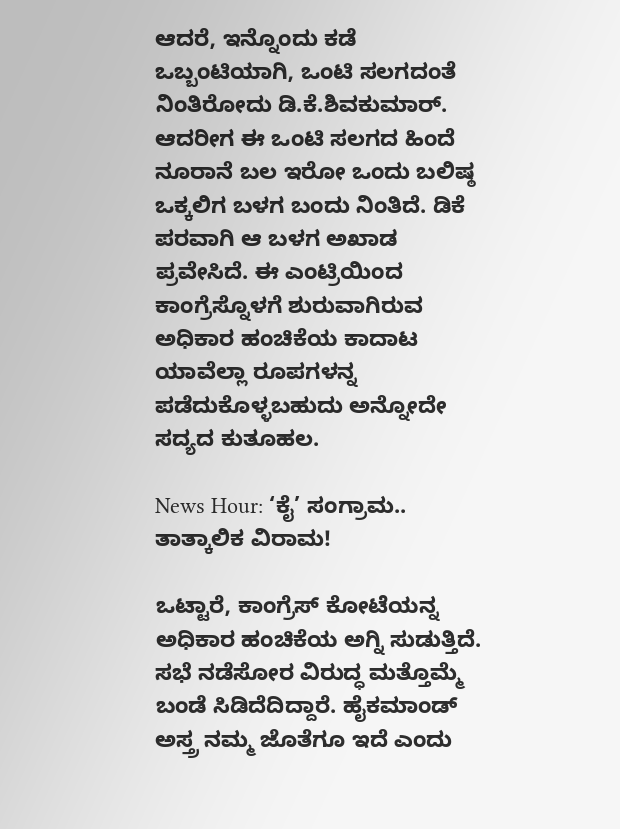ಆದರೆ, ಇನ್ನೊಂದು ಕಡೆ ಒಬ್ಬಂಟಿಯಾಗಿ, ಒಂಟಿ ಸಲಗದಂತೆ ನಿಂತಿರೋದು ಡಿ.ಕೆ.ಶಿವಕುಮಾರ್. ಆದರೀಗ ಈ ಒಂಟಿ ಸಲಗದ ಹಿಂದೆ ನೂರಾನೆ ಬಲ ಇರೋ ಒಂದು ಬಲಿಷ್ಠ ಒಕ್ಕಲಿಗ ಬಳಗ ಬಂದು ನಿಂತಿದೆ. ಡಿಕೆ ಪರವಾಗಿ ಆ ಬಳಗ ಅಖಾಡ ಪ್ರವೇಸಿದೆ. ಈ ಎಂಟ್ರಿಯಿಂದ ಕಾಂಗ್ರೆಸ್ನೊಳಗೆ ಶುರುವಾಗಿರುವ ಅಧಿಕಾರ ಹಂಚಿಕೆಯ ಕಾದಾಟ ಯಾವೆಲ್ಲಾ ರೂಪಗಳನ್ನ ಪಡೆದುಕೊಳ್ಳಬಹುದು ಅನ್ನೋದೇ ಸದ್ಯದ ಕುತೂಹಲ.

News Hour: ‘ಕೈ’ ಸಂಗ್ರಾಮ.. ತಾತ್ಕಾಲಿಕ ವಿರಾಮ!

ಒಟ್ಟಾರೆ, ಕಾಂಗ್ರೆಸ್ ಕೋಟೆಯನ್ನ ಅಧಿಕಾರ ಹಂಚಿಕೆಯ ಅಗ್ನಿ ಸುಡುತ್ತಿದೆ. ಸಭೆ ನಡೆಸೋರ ವಿರುದ್ಧ ಮತ್ತೊಮ್ಮೆ ಬಂಡೆ ಸಿಡಿದೆದಿದ್ದಾರೆ. ಹೈಕಮಾಂಡ್ ಅಸ್ತ್ರ ನಮ್ಮ ಜೊತೆಗೂ ಇದೆ ಎಂದು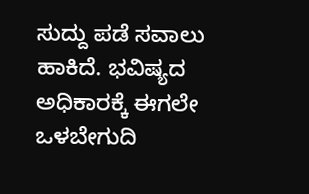ಸುದ್ದು ಪಡೆ ಸವಾಲು ಹಾಕಿದೆ. ಭವಿಷ್ಯದ ಅಧಿಕಾರಕ್ಕೆ ಈಗಲೇ ಒಳಬೇಗುದಿ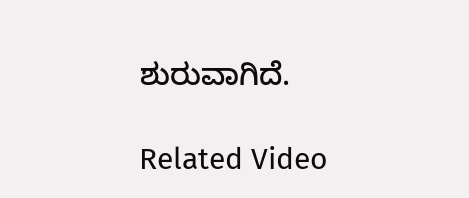ಶುರುವಾಗಿದೆ.

Related Video